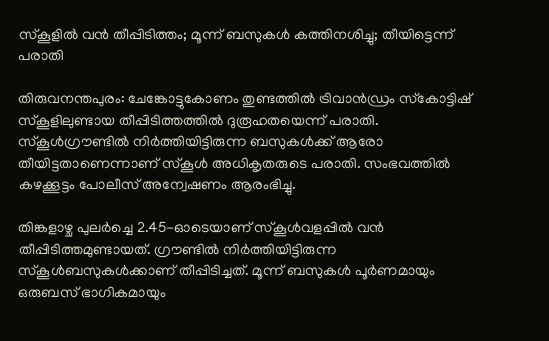സ്‌കൂളിൽ വൻ തീപ്പിടിത്തം; മൂന്ന് ബസുകൾ കത്തിനശിച്ചു; തീയിട്ടെന്ന് പരാതി

തിരുവനന്തപുരം: ചേങ്കോട്ടുകോണം തുണ്ടത്തിൽ ട്രിവാൻഡ്രം സ്‌കോട്ടിഷ് സ്‌കൂളിലുണ്ടായ തീപ്പിടിത്തത്തിൽ ദുരൂഹതയെന്ന് പരാതി. സ്‌കൂൾഗ്രൗണ്ടിൽ നിർത്തിയിട്ടിരുന്ന ബസുകൾക്ക് ആരോ തീയിട്ടതാണെന്നാണ് സ്‌കൂൾ അധികൃതരുടെ പരാതി. സംഭവത്തിൽ കഴക്കൂട്ടം പോലീസ് അന്വേഷണം ആരംഭിച്ചു.

തിങ്കളാഴ്ച പുലർച്ചെ 2.45-ഓടെയാണ് സ്‌കൂൾവളപ്പിൽ വൻ തീപ്പിടിത്തമുണ്ടായത്. ഗ്രൗണ്ടിൽ നിർത്തിയിട്ടിരുന്ന സ്‌കൂൾബസുകൾക്കാണ് തീപ്പിടിച്ചത്. മൂന്ന് ബസുകൾ പൂർണമായും ഒരുബസ് ഭാഗികമായും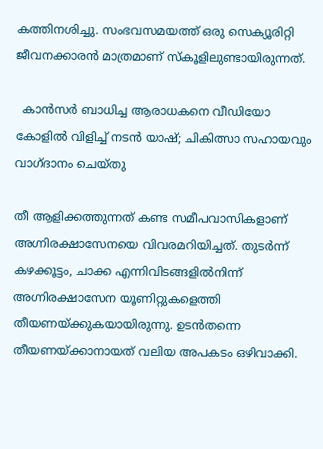കത്തിനശിച്ചു. സംഭവസമയത്ത് ഒരു സെക്യൂരിറ്റി ജീവനക്കാരൻ മാത്രമാണ് സ്‌കൂളിലുണ്ടായിരുന്നത്.

  കാൻസർ ബാധിച്ച ആരാധകനെ വീഡിയോ കോളിൽ വിളിച്ച് നടൻ യാഷ്; ചികിത്സാ സഹായവും വാഗ്ദാനം ചെയ്തു

തീ ആളിക്കത്തുന്നത് കണ്ട സമീപവാസികളാണ് അഗ്നിരക്ഷാസേനയെ വിവരമറിയിച്ചത്. തുടർന്ന് കഴക്കൂട്ടം, ചാക്ക എന്നിവിടങ്ങളിൽനിന്ന് അഗ്നിരക്ഷാസേന യൂണിറ്റുകളെത്തി തീയണയ്ക്കുകയായിരുന്നു. ഉടൻതന്നെ തീയണയ്ക്കാനായത് വലിയ അപകടം ഒഴിവാക്കി.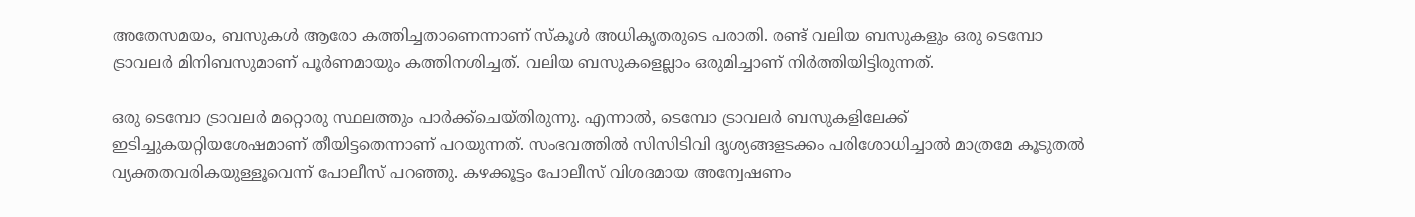അതേസമയം, ബസുകൾ ആരോ കത്തിച്ചതാണെന്നാണ് സ്‌കൂൾ അധികൃതരുടെ പരാതി. രണ്ട് വലിയ ബസുകളും ഒരു ടെമ്പോ ട്രാവലർ മിനിബസുമാണ് പൂർണമായും കത്തിനശിച്ചത്. വലിയ ബസുകളെല്ലാം ഒരുമിച്ചാണ് നിർത്തിയിട്ടിരുന്നത്.

ഒരു ടെമ്പോ ട്രാവലർ മറ്റൊരു സ്ഥലത്തും പാർക്ക്‌ചെയ്തിരുന്നു. എന്നാൽ, ടെമ്പോ ട്രാവലർ ബസുകളിലേക്ക് ഇടിച്ചുകയറ്റിയശേഷമാണ് തീയിട്ടതെന്നാണ് പറയുന്നത്. സംഭവത്തിൽ സിസിടിവി ദൃശ്യങ്ങളടക്കം പരിശോധിച്ചാൽ മാത്രമേ കൂടുതൽ വ്യക്തതവരികയുള്ളൂവെന്ന് പോലീസ് പറഞ്ഞു. കഴക്കൂട്ടം പോലീസ് വിശദമായ അന്വേഷണം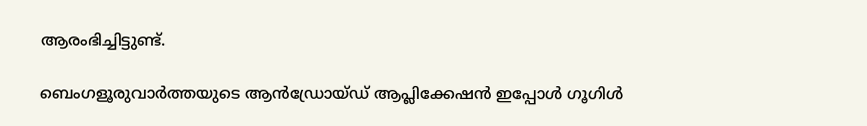ആരംഭിച്ചിട്ടുണ്ട്.

ബെംഗളൂരുവാർത്തയുടെ ആൻഡ്രോയ്ഡ് ആപ്ലിക്കേഷൻ ഇപ്പോൾ ഗൂഗിൾ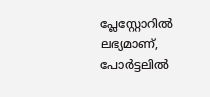പ്ലേസ്റ്റോറിൽ ലഭ്യമാണ്, പോർട്ടലിൽ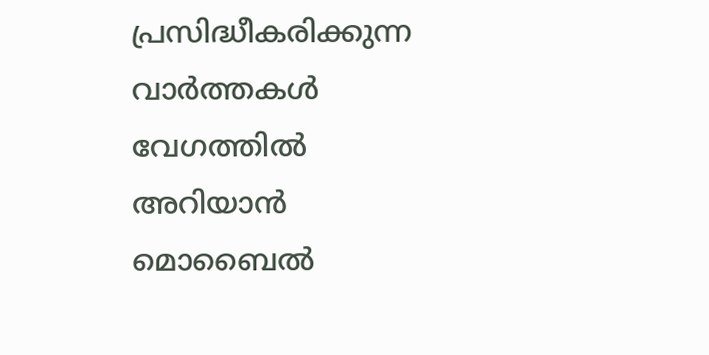പ്രസിദ്ധീകരിക്കുന്ന വാർത്തകൾ വേഗത്തിൽ അറിയാൻ മൊബൈൽ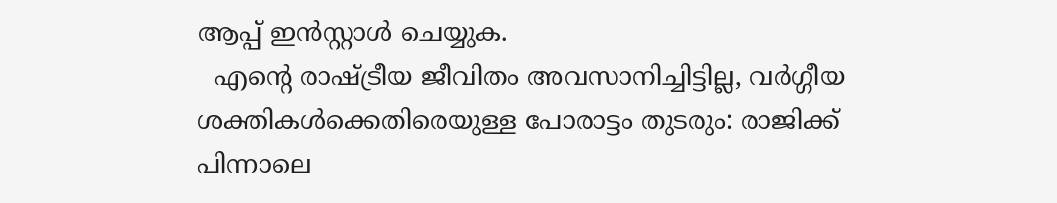ആപ്പ് ഇൻസ്റ്റാൾ ചെയ്യുക.
  എന്റെ രാഷ്ട്രീയ ജീവിതം അവസാനിച്ചിട്ടില്ല, വർഗ്ഗീയ ശക്തികൾക്കെതിരെയുള്ള പോരാട്ടം തുടരും: രാജിക്ക് പിന്നാലെ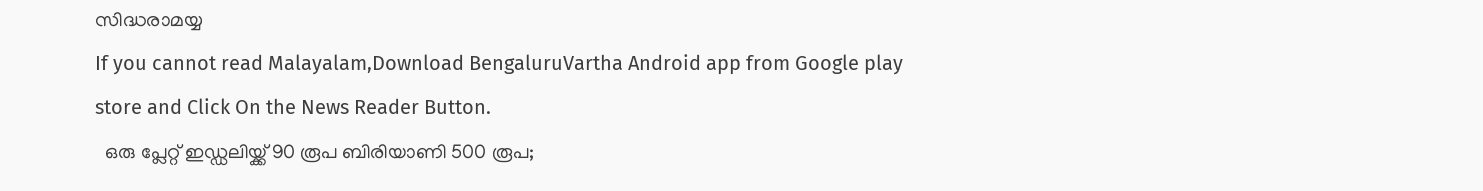സിദ്ധരാമയ്യ
If you cannot read Malayalam,Download BengaluruVartha Android app from Google play store and Click On the News Reader Button.
  ഒരു പ്ലേറ്റ് ഇഡ്ഡലിയ്ക്ക് 90 രൂപ ബിരിയാണി 500 രൂപ;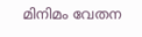മിനിമം വേതന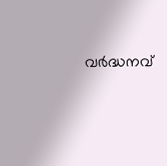വർദ്ധനവ്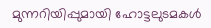മുന്നറിയിപ്പുമായി ഹോട്ടലുടമകൾ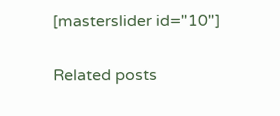[masterslider id="10"]

Related posts